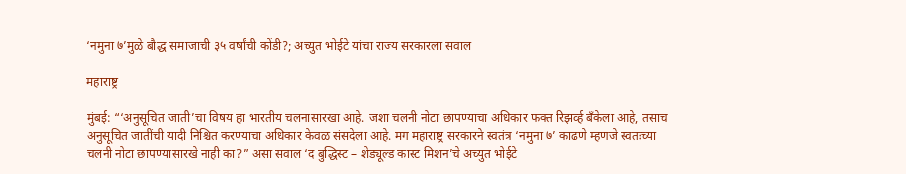‘नमुना ७’मुळे बौद्ध समाजाची ३५ वर्षांची कोंडी?; अच्युत भोईटे यांचा राज्य सरकारला सवाल

महाराष्ट्र

मुंबई: “‘अनुसूचित जाती’चा विषय हा भारतीय चलनासारखा आहे. जशा चलनी नोटा छापण्याचा अधिकार फक्त रिझर्व्ह बँकेला आहे, तसाच अनुसूचित जातींची यादी निश्चित करण्याचा अधिकार केवळ संसदेला आहे. मग महाराष्ट्र सरकारने स्वतंत्र ‘नमुना ७’ काढणे म्हणजे स्वतःच्या चलनी नोटा छापण्यासारखे नाही का?” असा सवाल ‘द बुद्धिस्ट – शेड्यूल्ड कास्ट मिशन’चे अच्युत भोईटे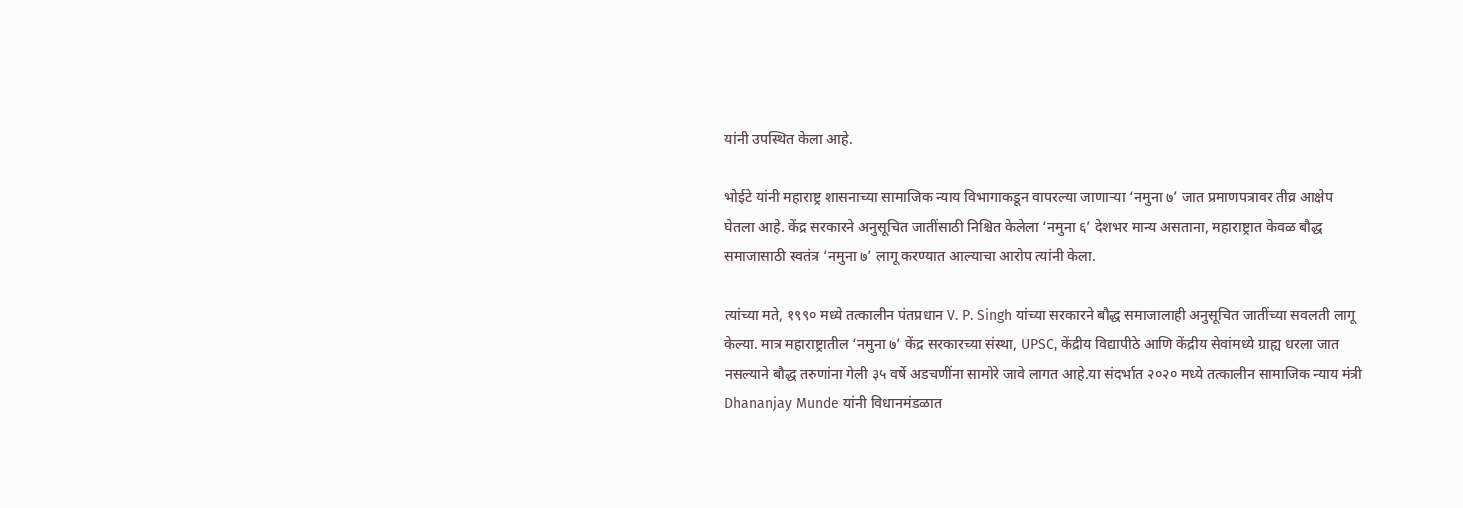यांनी उपस्थित केला आहे.

भोईटे यांनी महाराष्ट्र शासनाच्या सामाजिक न्याय विभागाकडून वापरल्या जाणाऱ्या ‘नमुना ७’ जात प्रमाणपत्रावर तीव्र आक्षेप घेतला आहे. केंद्र सरकारने अनुसूचित जातींसाठी निश्चित केलेला ‘नमुना ६’ देशभर मान्य असताना, महाराष्ट्रात केवळ बौद्ध समाजासाठी स्वतंत्र ‘नमुना ७’ लागू करण्यात आल्याचा आरोप त्यांनी केला.

त्यांच्या मते, १९९० मध्ये तत्कालीन पंतप्रधान V. P. Singh यांच्या सरकारने बौद्ध समाजालाही अनुसूचित जातींच्या सवलती लागू केल्या. मात्र महाराष्ट्रातील ‘नमुना ७’ केंद्र सरकारच्या संस्था, UPSC, केंद्रीय विद्यापीठे आणि केंद्रीय सेवांमध्ये ग्राह्य धरला जात नसल्याने बौद्ध तरुणांना गेली ३५ वर्षे अडचणींना सामोरे जावे लागत आहे.या संदर्भात २०२० मध्ये तत्कालीन सामाजिक न्याय मंत्री Dhananjay Munde यांनी विधानमंडळात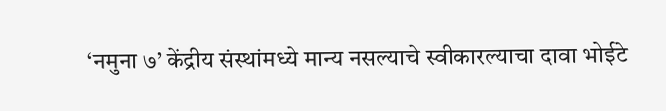‘नमुना ७’ केंद्रीय संस्थांमध्ये मान्य नसल्याचे स्वीकारल्याचा दावा भोईटे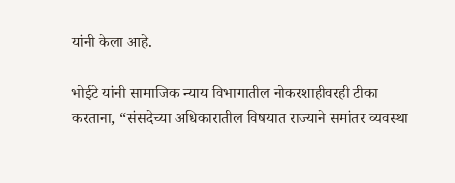यांनी केला आहे.

भोईटे यांनी सामाजिक न्याय विभागातील नोकरशाहीवरही टीका करताना, “संसदेच्या अधिकारातील विषयात राज्याने समांतर व्यवस्था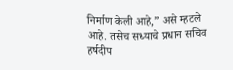निर्माण केली आहे,” असे म्हटले आहे. तसेच सध्याचे प्रधान सचिव हर्षदीप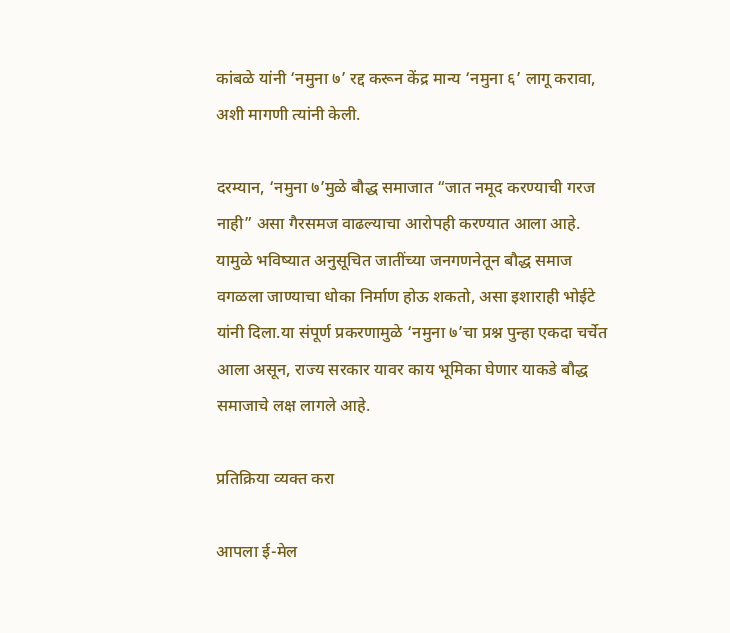कांबळे यांनी ‘नमुना ७’ रद्द करून केंद्र मान्य ‘नमुना ६’ लागू करावा, अशी मागणी त्यांनी केली.

दरम्यान, ‘नमुना ७’मुळे बौद्ध समाजात “जात नमूद करण्याची गरज नाही” असा गैरसमज वाढल्याचा आरोपही करण्यात आला आहे. यामुळे भविष्यात अनुसूचित जातींच्या जनगणनेतून बौद्ध समाज वगळला जाण्याचा धोका निर्माण होऊ शकतो, असा इशाराही भोईटे यांनी दिला.या संपूर्ण प्रकरणामुळे ‘नमुना ७’चा प्रश्न पुन्हा एकदा चर्चेत आला असून, राज्य सरकार यावर काय भूमिका घेणार याकडे बौद्ध समाजाचे लक्ष लागले आहे.

प्रतिक्रिया व्यक्त करा

आपला ई-मेल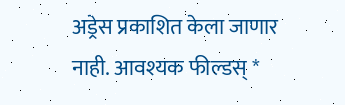अड्रेस प्रकाशित केला जाणार नाही. आवश्यक फील्डस् *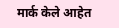मार्क केले आहेत